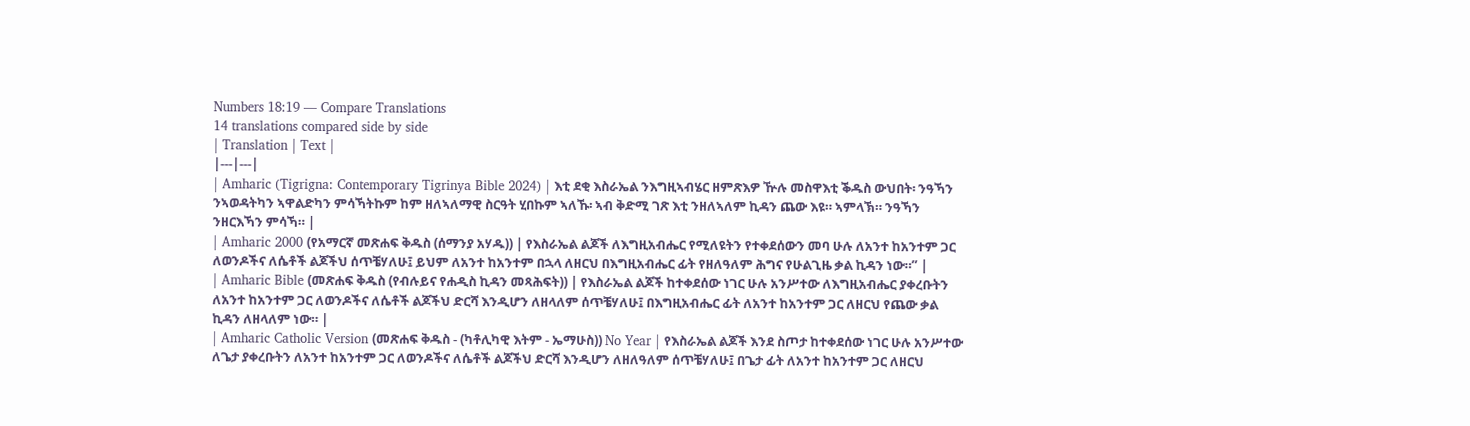Numbers 18:19 — Compare Translations
14 translations compared side by side
| Translation | Text |
|---|---|
| Amharic (Tigrigna: Contemporary Tigrinya Bible 2024) | እቲ ደቂ እስራኤል ንእግዚኣብሄር ዘምጽእዎ ዅሉ መስዋእቲ ቕዱስ ውህበት፡ ንዓኻን ንኣወዳትካን ኣዋልድካን ምሳኻትኩም ከም ዘለኣለማዊ ስርዓት ሂበኩም ኣለኹ፡ ኣብ ቅድሚ ገጽ እቲ ንዘለኣለም ኪዳን ጨው እዩ። ኣምላኽ። ንዓኻን ንዘርእኻን ምሳኻ። |
| Amharic 2000 (የአማርኛ መጽሐፍ ቅዱስ (ሰማንያ አሃዱ)) | የእስራኤል ልጆች ለእግዚአብሔር የሚለዩትን የተቀደሰውን መባ ሁሉ ለአንተ ከአንተም ጋር ለወንዶችና ለሴቶች ልጆችህ ሰጥቼሃለሁ፤ ይህም ለአንተ ከአንተም በኋላ ለዘርህ በእግዚአብሔር ፊት የዘለዓለም ሕግና የሁልጊዜ ቃል ኪዳን ነው።” |
| Amharic Bible (መጽሐፍ ቅዱስ (የብሉይና የሐዲስ ኪዳን መጻሕፍት)) | የእስራኤል ልጆች ከተቀደሰው ነገር ሁሉ አንሥተው ለእግዚአብሔር ያቀረቡትን ለአንተ ከአንተም ጋር ለወንዶችና ለሴቶች ልጆችህ ድርሻ እንዲሆን ለዘላለም ሰጥቼሃለሁ፤ በእግዚአብሔር ፊት ለአንተ ከአንተም ጋር ለዘርህ የጨው ቃል ኪዳን ለዘላለም ነው። |
| Amharic Catholic Version (መጽሐፍ ቅዱስ - (ካቶሊካዊ እትም - ኤማሁስ)) No Year | የእስራኤል ልጆች እንደ ስጦታ ከተቀደሰው ነገር ሁሉ አንሥተው ለጌታ ያቀረቡትን ለአንተ ከአንተም ጋር ለወንዶችና ለሴቶች ልጆችህ ድርሻ እንዲሆን ለዘለዓለም ሰጥቼሃለሁ፤ በጌታ ፊት ለአንተ ከአንተም ጋር ለዘርህ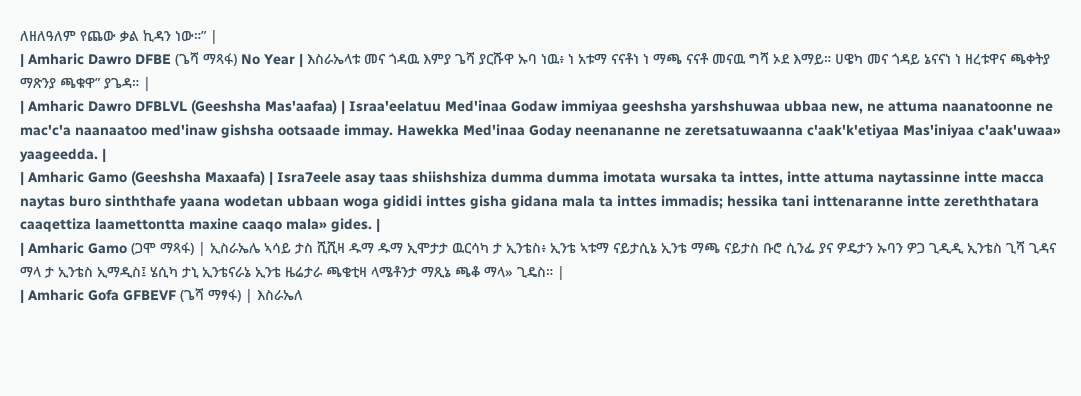ለዘለዓለም የጨው ቃል ኪዳን ነው።” |
| Amharic Dawro DFBE (ጌሻ ማጻፋ) No Year | እስራኤላቱ መና ጎዳዉ እምያ ጌሻ ያርሹዋ ኡባ ነዉ፥ ነ አቱማ ናናቶነ ነ ማጫ ናናቶ መናዉ ግሻ ኦደ እማይ። ሀዌካ መና ጎዳይ ኔናናነ ነ ዘረቱዋና ጫቀትያ ማጽንያ ጫቁዋ” ያጌዳ። |
| Amharic Dawro DFBLVL (Geeshsha Mas'aafaa) | Israa'eelatuu Med'inaa Godaw immiyaa geeshsha yarshshuwaa ubbaa new, ne attuma naanatoonne ne mac'c'a naanaatoo med'inaw gishsha ootsaade immay. Hawekka Med'inaa Goday neenananne ne zeretsatuwaanna c'aak'k'etiyaa Mas'iniyaa c'aak'uwaa» yaageedda. |
| Amharic Gamo (Geeshsha Maxaafa) | Isra7eele asay taas shiishshiza dumma dumma imotata wursaka ta inttes, intte attuma naytassinne intte macca naytas buro sinththafe yaana wodetan ubbaan woga gididi inttes gisha gidana mala ta inttes immadis; hessika tani inttenaranne intte zereththatara caaqettiza laamettontta maxine caaqo mala» gides. |
| Amharic Gamo (ጋሞ ማጻፋ) | ኢስራኤሌ ኣሳይ ታስ ሺሺዛ ዱማ ዱማ ኢሞታታ ዉርሳካ ታ ኢንቴስ፥ ኢንቴ ኣቱማ ናይታሲኔ ኢንቴ ማጫ ናይታስ ቡሮ ሲንፌ ያና ዎዴታን ኡባን ዎጋ ጊዲዲ ኢንቴስ ጊሻ ጊዳና ማላ ታ ኢንቴስ ኢማዲስ፤ ሄሲካ ታኒ ኢንቴናራኔ ኢንቴ ዜሬታራ ጫቄቲዛ ላሜቶንታ ማጺኔ ጫቆ ማላ» ጊዴስ። |
| Amharic Gofa GFBEVF (ጌሻ ማፃፋ) | እስራኤለ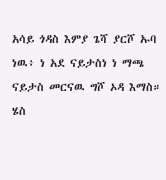አሳይ ጎዳስ እምያ ጌሻ ያርሾ ኡባ ነዉ፥ ነ አደ ናይታስነ ነ ማጫ ናይታስ መርናዉ ግሾ ኦዳ እማስ። ሄስ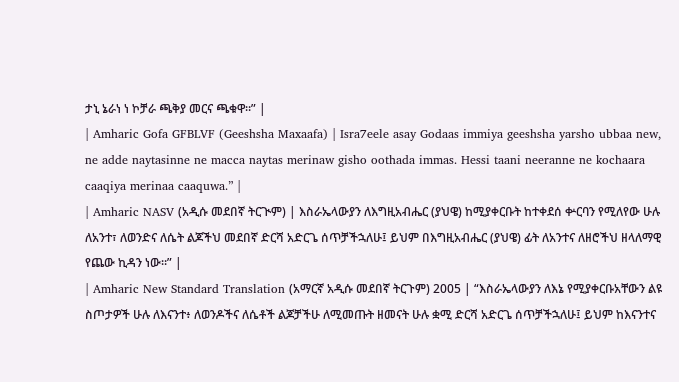ታኒ ኔራነ ነ ኮቻራ ጫቅያ መርና ጫቁዋ።” |
| Amharic Gofa GFBLVF (Geeshsha Maxaafa) | Isra7eele asay Godaas immiya geeshsha yarsho ubbaa new, ne adde naytasinne ne macca naytas merinaw gisho oothada immas. Hessi taani neeranne ne kochaara caaqiya merinaa caaquwa.” |
| Amharic NASV (አዲሱ መደበኛ ትርጒም) | እስራኤላውያን ለእግዚአብሔር (ያህዌ) ከሚያቀርቡት ከተቀደሰ ቍርባን የሚለየው ሁሉ ለአንተ፣ ለወንድና ለሴት ልጆችህ መደበኛ ድርሻ አድርጌ ሰጥቻችኋለሁ፤ ይህም በእግዚአብሔር (ያህዌ) ፊት ለአንተና ለዘሮችህ ዘላለማዊ የጨው ኪዳን ነው።” |
| Amharic New Standard Translation (አማርኛ አዲሱ መደበኛ ትርጉም) 2005 | “እስራኤላውያን ለእኔ የሚያቀርቡአቸውን ልዩ ስጦታዎች ሁሉ ለእናንተ፥ ለወንዶችና ለሴቶች ልጆቻችሁ ለሚመጡት ዘመናት ሁሉ ቋሚ ድርሻ አድርጌ ሰጥቻችኋለሁ፤ ይህም ከእናንተና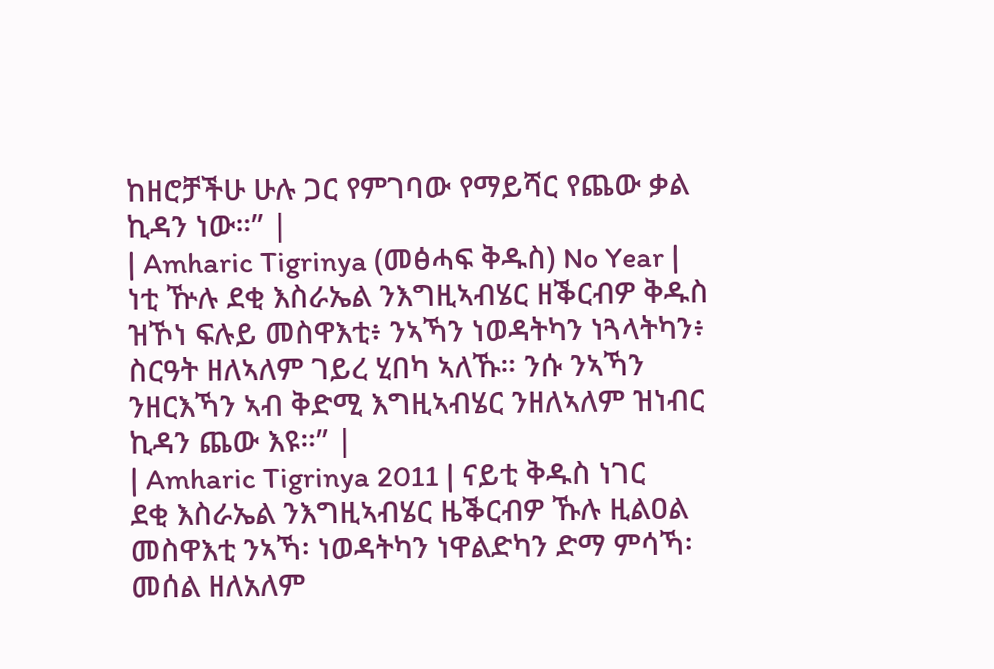ከዘሮቻችሁ ሁሉ ጋር የምገባው የማይሻር የጨው ቃል ኪዳን ነው።” |
| Amharic Tigrinya (መፅሓፍ ቅዱስ) No Year | ነቲ ዅሉ ደቂ እስራኤል ንእግዚኣብሄር ዘቕርብዎ ቅዱስ ዝኾነ ፍሉይ መስዋእቲ፥ ንኣኻን ነወዳትካን ነጓላትካን፥ ስርዓት ዘለኣለም ገይረ ሂበካ ኣለኹ። ንሱ ንኣኻን ንዘርእኻን ኣብ ቅድሚ እግዚኣብሄር ንዘለኣለም ዝነብር ኪዳን ጨው እዩ።” |
| Amharic Tigrinya 2011 | ናይቲ ቅዱስ ነገር ደቂ እስራኤል ንእግዚኣብሄር ዜቕርብዎ ኹሉ ዚልዐል መስዋእቲ ንኣኻ፡ ነወዳትካን ነዋልድካን ድማ ምሳኻ፡ መሰል ዘለአለም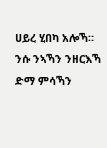ሀይረ ሂበካ አሎኻ። ንሱ ንኣኻን ንዘርእኻ ድማ ምሳኻን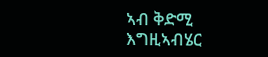ኣብ ቅድሚ እግዚኣብሄር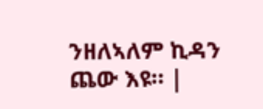ንዘለኣለም ኪዳን ጨው እዩ። |